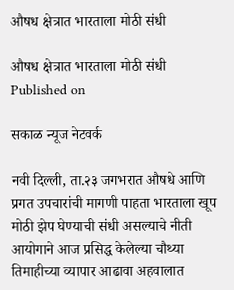औषध क्षेत्रात भारताला मोठी संधी

औषध क्षेत्रात भारताला मोठी संधी
Published on

सकाळ न्यूज नेटवर्क

नवी दिल्ली, ता.२३ जगभरात औषधे आणि प्रगत उपचारांची मागणी पाहता भारताला खूप मोठी झेप घेण्याची संधी असल्याचे नीती आयोगाने आज प्रसिद्ध केलेल्या चौथ्या तिमाहीच्या व्यापार आढावा अहवालात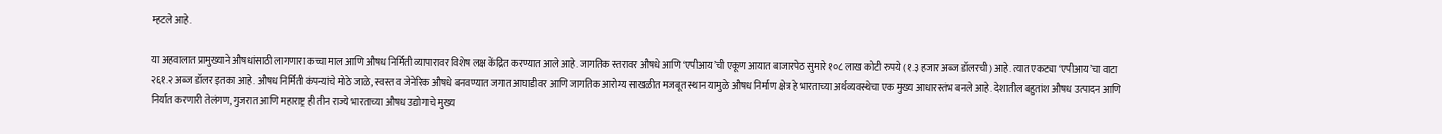म्हटले आहे.

या अहवालात प्रामुख्याने औषधांसाठी लागणारा कच्चा माल आणि औषध निर्मिती व्यापारावर विशेष लक्ष केंद्रित करण्यात आले आहे. जागतिक स्तरावर औषधे आणि ‘एपीआय’ची एकूण आयात बाजारपेठ सुमारे १०८ लाख कोटी रुपये (१.३ हजार अब्ज डॉलरची) आहे. त्यात एकट्या ‘एपीआय’चा वाटा २६१.२ अब्ज डॉलर इतका आहे. औषध निर्मिती कंपन्यांचे मोठे जाळे, स्वस्त व जेनेरिक औषधे बनवण्यात जगात आघाडीवर आणि जागतिक आरोग्य साखळीत मजबूत स्थान यामुळे औषध निर्माण क्षेत्र हे भारताच्या अर्थव्यवस्थेचा एक मुख्य आधारस्तंभ बनले आहे. देशातील बहुतांश औषध उत्पादन आणि निर्यात करणारी तेलंगण, गुजरात आणि महाराष्ट्र ही तीन राज्ये भारताच्या औषध उद्योगाचे मुख्य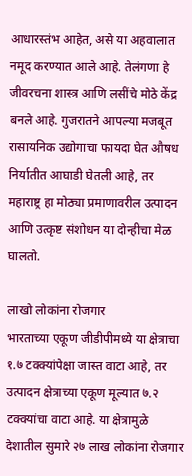आधारस्तंभ आहेत, असे या अहवालात नमूद करण्यात आले आहे. तेलंगणा हे जीवरचना शास्त्र आणि लसींचे मोठे केंद्र बनले आहे. गुजरातने आपल्या मजबूत रासायनिक उद्योगाचा फायदा घेत औषध निर्यातीत आघाडी घेतली आहे, तर महाराष्ट्र हा मोठ्या प्रमाणावरील उत्पादन आणि उत्कृष्ट संशोधन या दोन्हीचा मेळ घालतो.

लाखो लोकांना रोजगार
भारताच्या एकूण जीडीपीमध्ये या क्षेत्राचा १.७ टक्क्यांपेक्षा जास्त वाटा आहे, तर उत्पादन क्षेत्राच्या एकूण मूल्यात ७.२ टक्क्यांचा वाटा आहे. या क्षेत्रामुळे देशातील सुमारे २७ लाख लोकांना रोजगार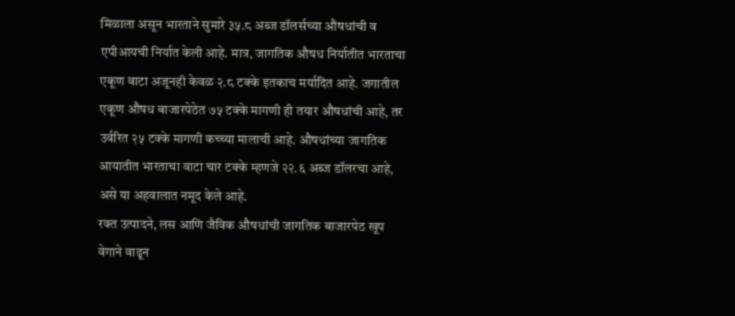मिळाला असून भारताने सुमारे ३५.८ अब्ज डॉलर्सच्या औषधांची व एपीआयची निर्यात केली आहे. मात्र, जागतिक औषध निर्यातीत भारताचा एकूण वाटा अजूनही केवळ २.८ टक्के इतकाच मर्यादित आहे. जगातील एकूण औषध बाजारपेठेत ७५ टक्के मागणी ही तयार औषधांची आहे, तर उर्वरित २५ टक्के मागणी कच्च्या मालाची आहे. औषधांच्या जागतिक आयातीत भारताचा वाटा चार टक्के म्हणजे २२.६ अब्ज डॉलरचा आहे, असे या अहवालात नमूद केले आहे.
रक्त उत्पादने, लस आणि जैविक औषधांची जागतिक बाजारपेठ खूप वेगाने वाढून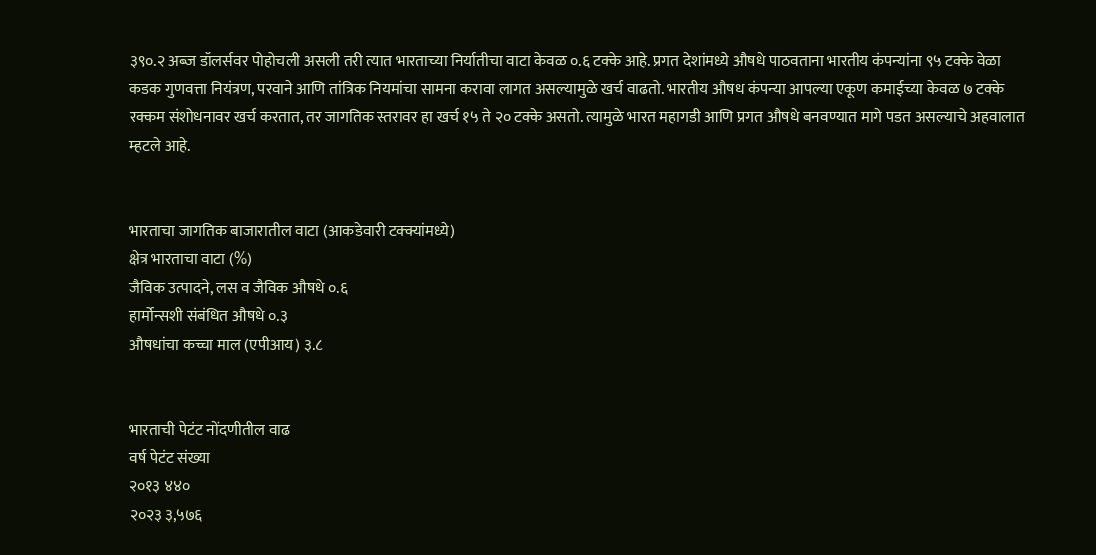३९०.२ अब्ज डॉलर्सवर पोहोचली असली तरी त्यात भारताच्या निर्यातीचा वाटा केवळ ०.६ टक्के आहे. प्रगत देशांमध्ये औषधे पाठवताना भारतीय कंपन्यांना ९५ टक्के वेळा कडक गुणवत्ता नियंत्रण, परवाने आणि तांत्रिक नियमांचा सामना करावा लागत असल्यामुळे खर्च वाढतो. भारतीय औषध कंपन्या आपल्या एकूण कमाईच्या केवळ ७ टक्के रक्कम संशोधनावर खर्च करतात, तर जागतिक स्तरावर हा खर्च १५ ते २० टक्के असतो. त्यामुळे भारत महागडी आणि प्रगत औषधे बनवण्यात मागे पडत असल्याचे अहवालात म्हटले आहे.


भारताचा जागतिक बाजारातील वाटा (आकडेवारी टक्क्यांमध्ये)
क्षेत्र भारताचा वाटा (%)
जैविक उत्पादने, लस व जैविक औषधे ०.६
हार्मोन्सशी संबंधित औषधे ०.३
औषधांचा कच्चा माल (एपीआय) ३.८


भारताची पेटंट नोंदणीतील वाढ
वर्ष पेटंट संख्या
२०१३ ४४०
२०२३ ३,५७६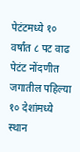पेटंटमध्ये १० वर्षांत ८ पट वाढ
पेटंट नोंदणीत जगातील पहिल्या १० देशांमध्ये स्थान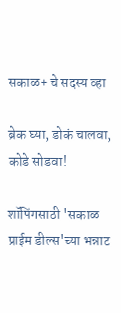सकाळ+ चे सदस्य व्हा

ब्रेक घ्या, डोकं चालवा, कोडे सोडवा!

शॉपिंगसाठी 'सकाळ प्राईम डील्स'च्या भन्नाट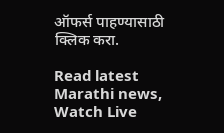ऑफर्स पाहण्यासाठी क्लिक करा.

Read latest Marathi news, Watch Live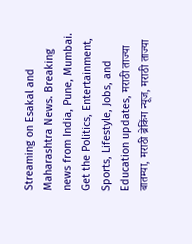Streaming on Esakal and Maharashtra News. Breaking news from India, Pune, Mumbai. Get the Politics, Entertainment, Sports, Lifestyle, Jobs, and Education updates, मराठी ताज्या बातम्या, मराठी ब्रेकिंग न्यूज, मराठी ताज्या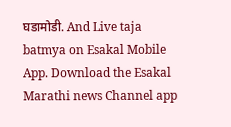घडामोडी. And Live taja batmya on Esakal Mobile App. Download the Esakal Marathi news Channel app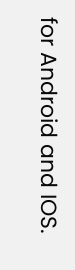for Android and IOS.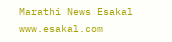Marathi News Esakal
www.esakal.com